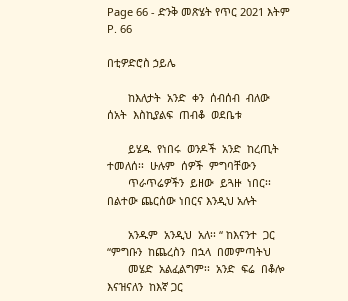Page 66 - ድንቅ መጽሄት የጥር 2021 እትም
P. 66

በቲዎድሮስ ኃይሌ

       ከእለታት  አንድ  ቀን  ሰብሰብ  ብለው             ሰአት  እስኪያልፍ  ጠብቆ  ወደቤቱ

       ይሄዱ  የነበሩ  ወንዶች  አንድ  ከረጢት            ተመለሰ፡፡  ሁሉም  ሰዎች  ምግባቸውን
       ጥራጥሬዎችን  ይዘው  ይጓዙ  ነበር፡፡              በልተው ጨርሰው ነበርና እንዲህ አሉት

       አንዱም  አንዲህ  አለ፡፡ “ ከእናንተ  ጋር          “ምግቡን  ከጨረስን  በኋላ  በመምጣትህ
       መሄድ  አልፈልግም፡፡  አንድ  ፍሬ  በቆሎ           እናዝናለን  ከእኛ ጋር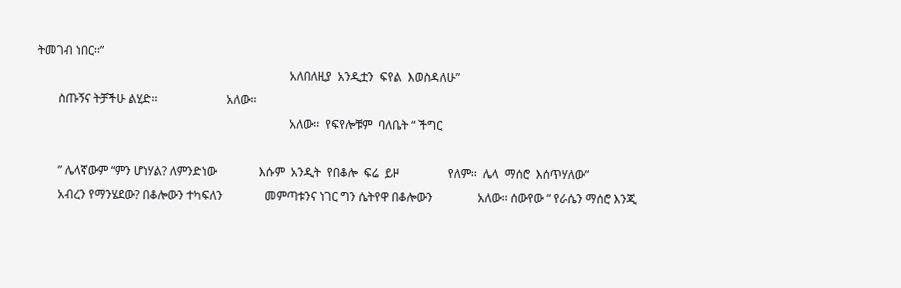ትመገብ ነበር፡፡”
                                                                                    አለበለዚያ  አንዲቷን  ፍየል  እወስዳለሁ”
       ስጡኝና ትቻችሁ ልሂድ፡፡                       አለው፡፡
                                                                                    አለው፡፡  የፍየሎቹም  ባለቤት “ ችግር

       ” ሌላኛውም “ምን ሆነሃል? ለምንድነው              እሱም  አንዲት  የበቆሎ  ፍሬ  ይዞ                የለም፡፡  ሌላ  ማሰሮ  እሰጥሃለው”
       አብረን የማንሄደው? በቆሎውን ተካፍለን              መምጣቱንና ነገር ግን ሴትየዋ በቆሎውን               አለው፡፡ ሰውየው “ የራሴን ማሰሮ እንጂ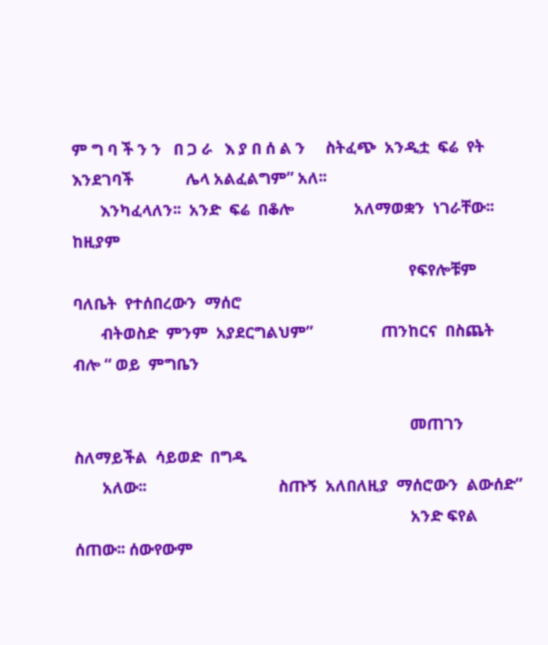ም ግ ባ ች ን ን   በ ጋ ራ   እ ያ በ ሰ ል ን     ስትፈጭ  አንዲቷ  ፍሬ  የት  እንደገባች             ሌላ አልፈልግም” አለ፡፡
       እንካፈላለን፡፡  አንድ  ፍሬ  በቆሎ               አለማወቋን  ነገራቸው፡፡  ከዚያም
                                                                                    የፍየሎቹም  ባለቤት  የተሰበረውን  ማሰሮ
       ብትወስድ  ምንም  አያደርግልህም”                 ጠንከርና  በስጨት  ብሎ “ ወይ  ምግቤን

                                                                                    መጠገን  ስለማይችል  ሳይወድ  በግዱ
       አለው፡፡                                 ስጡኝ  አለበለዚያ  ማሰሮውን  ልውሰድ”
                                                                                    አንድ ፍየል ሰጠው፡፡ ሰውየውም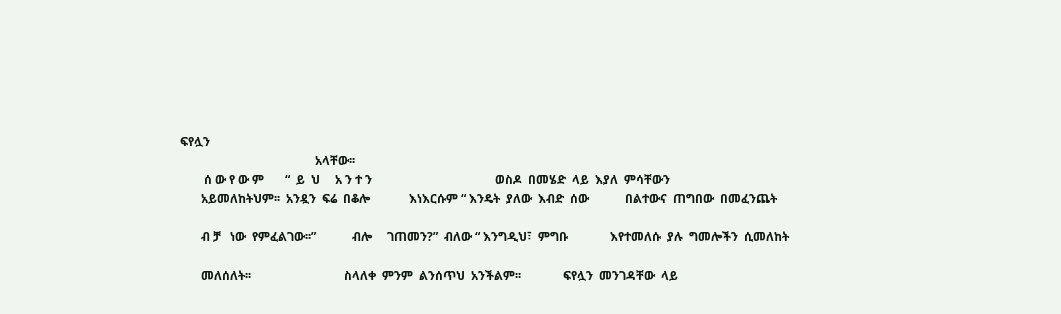ፍየሏን
                                             አላቸው፡፡
        ሰ ው የ ው ም       “  ይ  ህ     አ ን ተ ን                                         ወስዶ  በመሄድ  ላይ  እያለ  ምሳቸውን
       አይመለከትህም፡፡  አንዷን  ፍሬ  በቆሎ             እነእርሱም “ እንዴት  ያለው  እብድ  ሰው            በልተውና  ጠግበው  በመፈንጨት

       ብ ቻ   ነው  የምፈልገው፡፡”            ብሎ     ገጠመን?”  ብለው “ እንግዲህ፣  ምግቡ              እየተመለሱ  ያሉ  ግመሎችን  ሲመለከት

       መለሰለት፡፡                               ስላለቀ  ምንም  ልንሰጥህ  አንችልም፡፡              ፍየሏን  መንገዳቸው  ላይ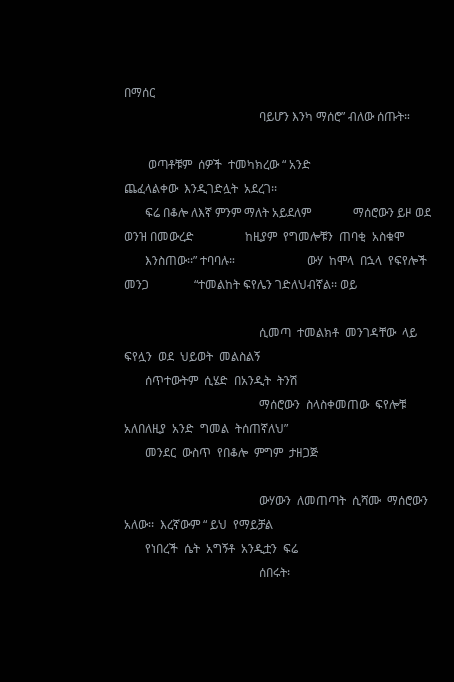በማሰር
                                             ባይሆን እንካ ማሰሮ” ብለው ሰጡት።

        ወጣቶቹም  ሰዎች  ተመካክረው “ አንድ                                                    ጨፈላልቀው  እንዲገድሏት  አደረገ፡፡
       ፍሬ በቆሎ ለእኛ ምንም ማለት አይደለም              ማሰሮውን ይዞ ወደ  ወንዝ በመውረድ                 ከዚያም  የግመሎቹን  ጠባቂ  አስቁሞ
       እንስጠው፡፡” ተባባሉ።                        ውሃ  ከሞላ  በኋላ  የፍየሎች  መንጋ               “ተመልከት ፍየሌን ገድለህብኛል፡፡ ወይ

                                             ሲመጣ  ተመልክቶ  መንገዳቸው  ላይ                 ፍየሏን  ወደ  ህይወት  መልስልኝ
       ሰጥተውትም  ሲሄድ  በአንዲት  ትንሽ
                                             ማሰሮውን  ስላስቀመጠው  ፍየሎቹ                   አለበለዚያ  አንድ  ግመል  ትሰጠኛለህ”
       መንደር  ውስጥ  የበቆሎ  ምግም  ታዘጋጅ

                                             ውሃውን  ለመጠጣት  ሲሻሙ  ማሰሮውን                አለው፡፡  እረኛውም “ ይህ  የማይቻል
       የነበረች  ሴት  አግኝቶ  አንዲቷን  ፍሬ
                                             ሰበሩት፡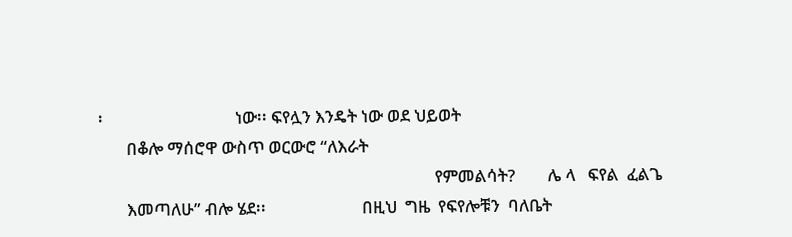፡                                 ነው፡፡ ፍየሏን እንዴት ነው ወደ ህይወት
       በቆሎ ማሰሮዋ ውስጥ ወርውሮ “ለእራት
                                                                                    የምመልሳት?        ሌ ላ   ፍየል  ፈልጌ
       እመጣለሁ” ብሎ ሄደ፡፡                        በዚህ  ግዜ  የፍየሎቹን  ባለቤት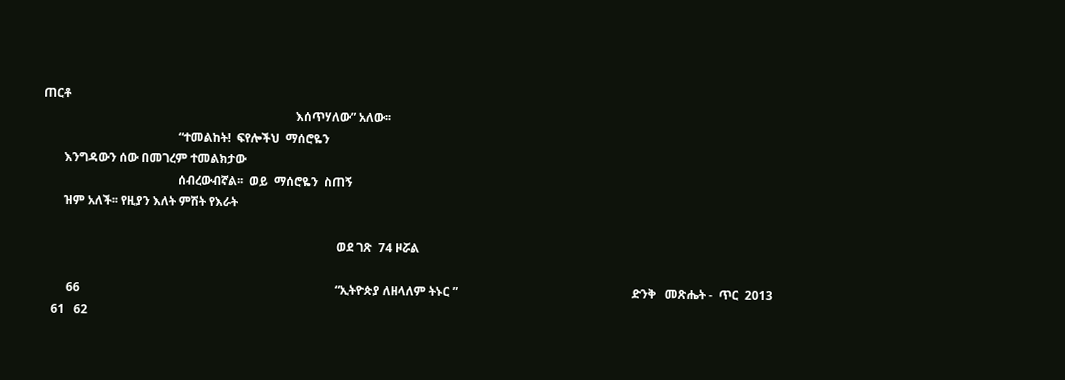ጠርቶ
                                                                                    እሰጥሃለው” አለው፡፡
                                             “ተመልከት!  ፍየሎችህ  ማሰሮዬን
       እንግዳውን ሰው በመገረም ተመልክታው
                                             ሰብረውብኛል፡፡  ወይ  ማሰሮዬን  ስጠኝ
       ዝም አለች፡፡ የዚያን እለት ምሽት የእራት

                                                                                                  ወደ ገጽ  74 ዞሯል

        66                                                                                     “ኢትዮጵያ ለዘላለም ትኑር ”                                                          ድንቅ   መጽሔት -  ጥር  2013
   61   62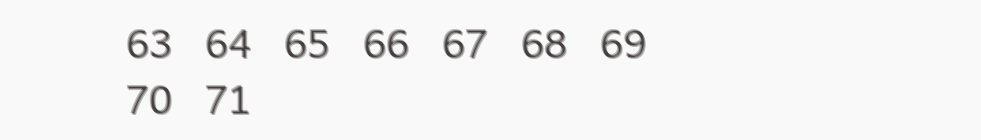63   64   65   66   67   68   69   70   71